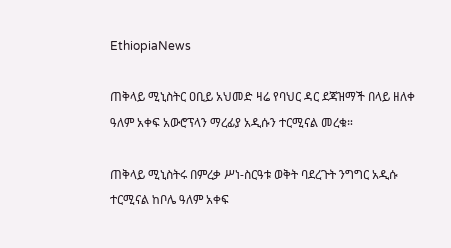EthiopiaNews

ጠቅላይ ሚኒስትር ዐቢይ አህመድ ዛሬ የባህር ዳር ደጃዝማች በላይ ዘለቀ ዓለም አቀፍ አውሮፕላን ማረፊያ አዲሱን ተርሚናል መረቁ።

ጠቅላይ ሚኒስትሩ በምረቃ ሥነ-ስርዓቱ ወቅት ባደረጉት ንግግር አዲሱ ተርሚናል ከቦሌ ዓለም አቀፍ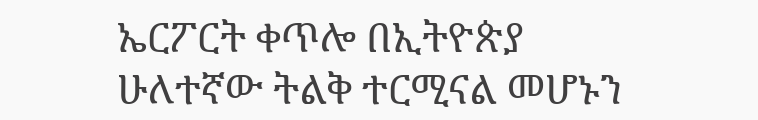ኤርፖርት ቀጥሎ በኢትዮጵያ ሁለተኛው ትልቅ ተርሚናል መሆኑን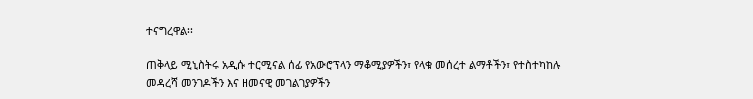ተናግረዋል፡፡

ጠቅላይ ሚኒስትሩ አዲሱ ተርሚናል ሰፊ የአውሮፕላን ማቆሚያዎችን፣ የላቁ መሰረተ ልማቶችን፣ የተስተካከሉ መዳረሻ መንገዶችን እና ዘመናዊ መገልገያዎችን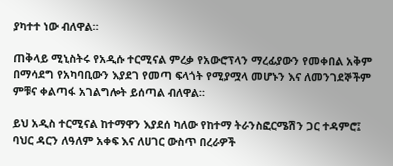ያካተተ ነው ብለዋል።

ጠቅላይ ሚኒስትሩ የአዲሱ ተርሚናል ምረቃ የአውሮፕላን ማረፊያውን የመቀበል አቅም በማሳደግ የአካባቢውን እያደገ የመጣ ፍላጎት የሚያሟላ መሆኑን እና ለመንገደኞችም ምቹና ቀልጣፋ አገልግሎት ይሰጣል ብለዋል።

ይህ አዲስ ተርሚናል ከተማዋን እያደሰ ካለው የከተማ ትራንስፎርሜሽን ጋር ተዳምሮ፤ ባህር ዳርን ለዓለም አቀፍ እና ለሀገር ውስጥ በረራዎች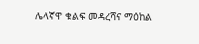ሌላኛዋ ቁልፍ መዳረሻና ማዕከል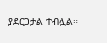ያደርጋታል ተብሏል።